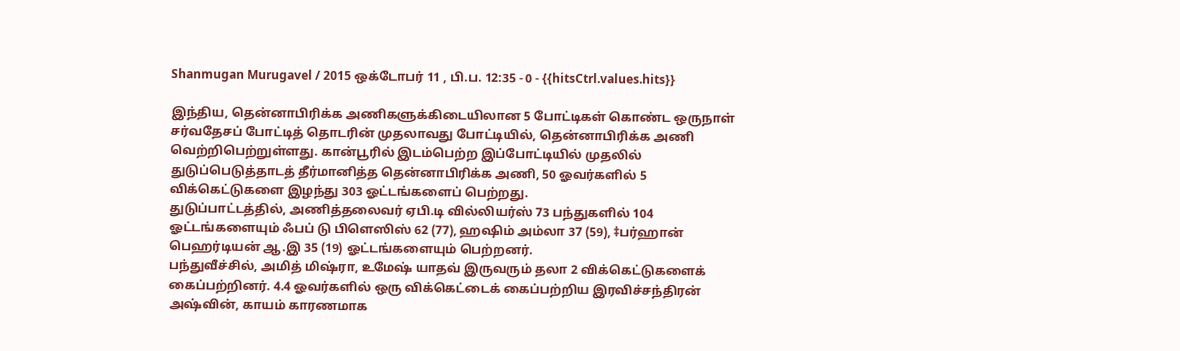Shanmugan Murugavel / 2015 ஒக்டோபர் 11 , பி.ப. 12:35 - 0 - {{hitsCtrl.values.hits}}

இந்திய, தென்னாபிரிக்க அணிகளுக்கிடையிலான 5 போட்டிகள் கொண்ட ஒருநாள் சர்வதேசப் போட்டித் தொடரின் முதலாவது போட்டியில், தென்னாபிரிக்க அணி வெற்றிபெற்றுள்ளது. கான்பூரில் இடம்பெற்ற இப்போட்டியில் முதலில் துடுப்பெடுத்தாடத் தீர்மானித்த தென்னாபிரிக்க அணி, 50 ஓவர்களில் 5 விக்கெட்டுகளை இழந்து 303 ஓட்டங்களைப் பெற்றது.
துடுப்பாட்டத்தில், அணித்தலைவர் ஏபி.டி வில்லியர்ஸ் 73 பந்துகளில் 104 ஓட்டங்களையும் ஃபப் டு பிளெஸிஸ் 62 (77), ஹஷிம் அம்லா 37 (59), ‡பர்ஹான் பெஹர்டியன் ஆ.இ 35 (19) ஓட்டங்களையும் பெற்றனர்.
பந்துவீச்சில், அமித் மிஷ்ரா, உமேஷ் யாதவ் இருவரும் தலா 2 விக்கெட்டுகளைக் கைப்பற்றினர். 4.4 ஓவர்களில் ஒரு விக்கெட்டைக் கைப்பற்றிய இரவிச்சந்திரன் அஷ்வின், காயம் காரணமாக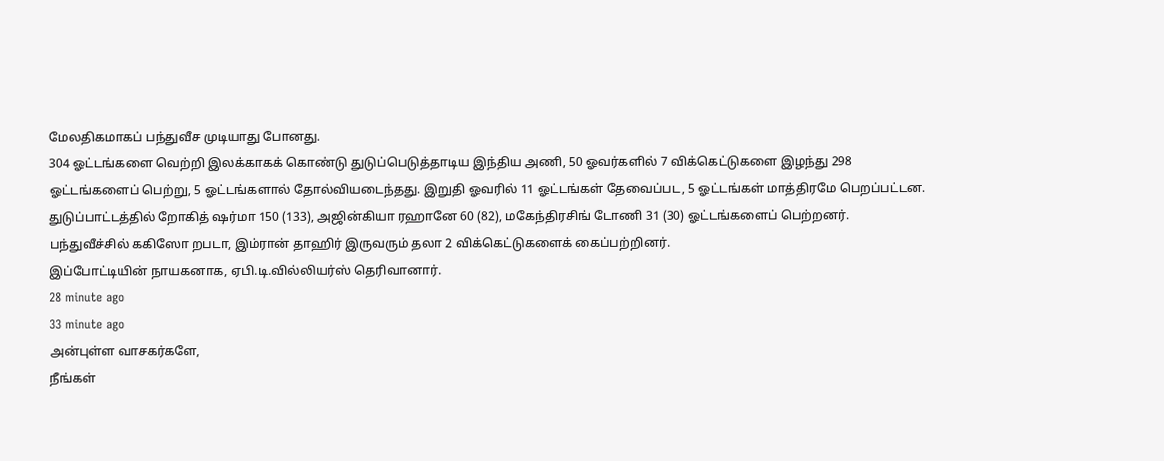மேலதிகமாகப் பந்துவீச முடியாது போனது.
304 ஓட்டங்களை வெற்றி இலக்காகக் கொண்டு துடுப்பெடுத்தாடிய இந்திய அணி, 50 ஓவர்களில் 7 விக்கெட்டுகளை இழந்து 298 ஓட்டங்களைப் பெற்று, 5 ஓட்டங்களால் தோல்வியடைந்தது. இறுதி ஓவரில் 11 ஓட்டங்கள் தேவைப்பட, 5 ஓட்டங்கள் மாத்திரமே பெறப்பட்டன.
துடுப்பாட்டத்தில் றோகித் ஷர்மா 150 (133), அஜின்கியா ரஹானே 60 (82), மகேந்திரசிங் டோணி 31 (30) ஓட்டங்களைப் பெற்றனர்.
பந்துவீச்சில் ககிஸோ றபடா, இம்ரான் தாஹிர் இருவரும் தலா 2 விக்கெட்டுகளைக் கைப்பற்றினர்.
இப்போட்டியின் நாயகனாக, ஏபி.டி.வில்லியர்ஸ் தெரிவானார்.
28 minute ago
33 minute ago
அன்புள்ள வாசகர்களே,
நீங்கள்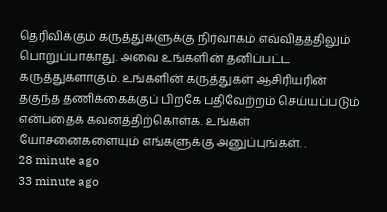தெரிவிக்கும் கருத்துகளுக்கு நிர்வாகம் எவ்விதத்திலும் பொறுப்பாகாது. அவை உங்களின் தனிப்பட்ட கருத்துகளாகும். உங்களின் கருத்துகள் ஆசிரியரின் தகுந்த தணிக்கைக்குப் பிறகே பதிவேற்றம் செய்யப்படும் என்பதைக் கவனத்திற்கொள்க. உங்கள் யோசனைகளையும் எங்களுக்கு அனுப்புங்கள். .
28 minute ago
33 minute ago